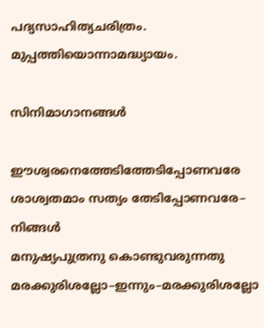പദ്യസാഹിത്യചരിത്രം. മുപ്പത്തിയൊന്നാമദ്ധ്യായം.

സിനിമാഗാനങ്ങൾ

ഈശ്വരനെത്തേടിത്തേടിപ്പോണവരേ
ശാശ്വതമാം സത്യം തേടിപ്പോണവരേ– നിങ്ങൾ
മനുഷ്യപുത്രനു കൊണ്ടുവരുന്നതു
മരക്കുരിശല്ലോ–ഇന്നും–മരക്കുരിശല്ലോ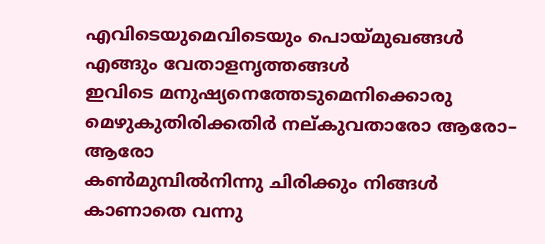എവിടെയുമെവിടെയും പൊയ്മുഖങ്ങൾ
എങ്ങും വേതാളന‍ൃത്തങ്ങൾ
ഇവിടെ മനുഷ്യനെത്തേടുമെനിക്കൊരു
മെഴുകുതിരിക്കതിർ നല്കുവതാരോ ആരോ– ആരോ
കൺമുമ്പിൽനിന്നു ചിരിക്കും നിങ്ങൾ
കാണാതെ വന്നു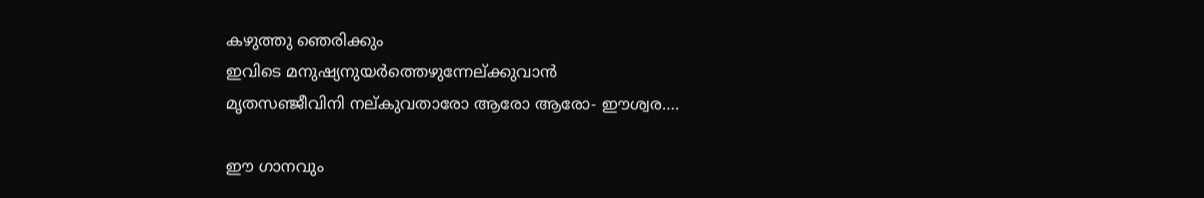കഴുത്തു ഞെരിക്കും
ഇവിടെ മനുഷ്യനുയർത്തെഴുന്നേല്ക്കുവാൻ
മൃതസഞ്ജീവിനി നല്കുവതാരോ ആരോ ആരോ- ഈശ്വര….

ഈ ഗാനവും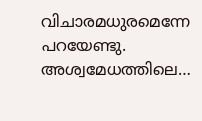വിചാരമധുരമെന്നേ പറയേണ്ടു. അശ്വമേധത്തിലെ…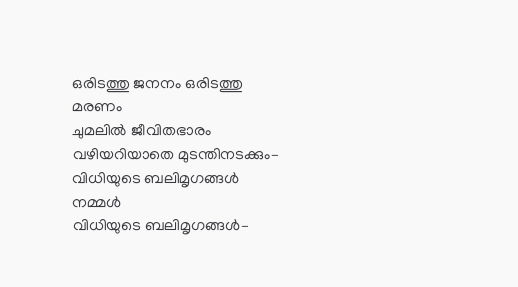ഒരിടത്തു ജനനം ഒരിടത്തു മരണം
ചുമലിൽ ജീവിതഭാരം
വഴിയറിയാതെ മുടന്തിനടക്കും–
വിധിയുടെ ബലിമൃഗങ്ങൾ നമ്മൾ
വിധിയുടെ ബലിമൃഗങ്ങൾ–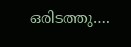ഒരിടത്തു….